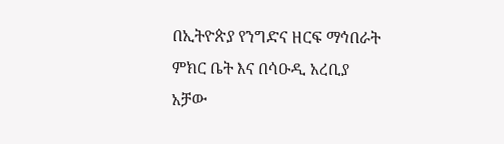በኢትዮጵያ የንግድና ዘርፍ ማኅበራት ምክር ቤት እና በሳዑዲ አረቢያ አቻው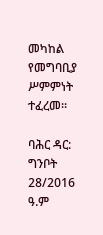መካከል የመግባቢያ ሥምምነት ተፈረመ።

ባሕር ዳር: ግንቦት 28/2016 ዓ.ም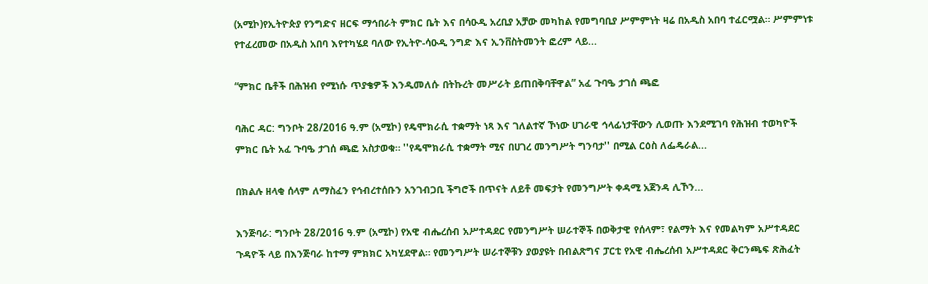(አሚኮ)የኢትዮጵያ የንግድና ዘርፍ ማኅበራት ምክር ቤት እና በሳዑዲ አረቢያ አቻው መካከል የመግባቢያ ሥምምነት ዛሬ በአዲስ አበባ ተፈርሟል። ሥምምነቱ የተፈረመው በአዲስ አበባ እየተካሄደ ባለው የኢትዮ-ሳዑዲ ንግድ እና ኢንቨስትመንት ፎረም ላይ...

“ምክር ቤቶች በሕዝብ የሚነሱ ጥያቄዎች እንዲመለሱ በትኩረት መሥራት ይጠበቅባቸዋል” አፈ ጉባዔ ታገሰ ጫፎ

ባሕር ዳር: ግንቦት 28/2016 ዓ.ም (አሚኮ) የዴሞክራሲ ተቋማት ነጻ እና ገለልተኛ ኾነው ሀገራዊ ኅላፊነታቸውን ሊወጡ እንደሚገባ የሕዝብ ተወካዮች ምክር ቤት አፈ ጉባዔ ታገሰ ጫፎ አስታወቁ። ''የዴሞክራሲ ተቋማት ሚና በሀገረ መንግሥት ግንባታ'' በሚል ርዕስ ለፌዴራል...

በክልሉ ዘላቂ ሰላም ለማስፈን የኅብረተሰቡን አንገብጋቢ ችግሮች በጥናት ለይቶ መፍታት የመንግሥት ቀዳሚ አጀንዳ ሊኾን...

እንጅባራ: ግንቦት 28/2016 ዓ.ም (አሚኮ) የአዊ ብሔረሰብ አሥተዳደር የመንግሥት ሠራተኞች በወቅታዊ የሰላም፣ የልማት እና የመልካም አሥተዳደር ጉዳዮች ላይ በእንጅባራ ከተማ ምክክር አካሂደዋል። የመንግሥት ሠራተኞቹን ያወያዩት በብልጽግና ፓርቲ የአዊ ብሔረሰብ አሥተዳደር ቅርንጫፍ ጽሕፈት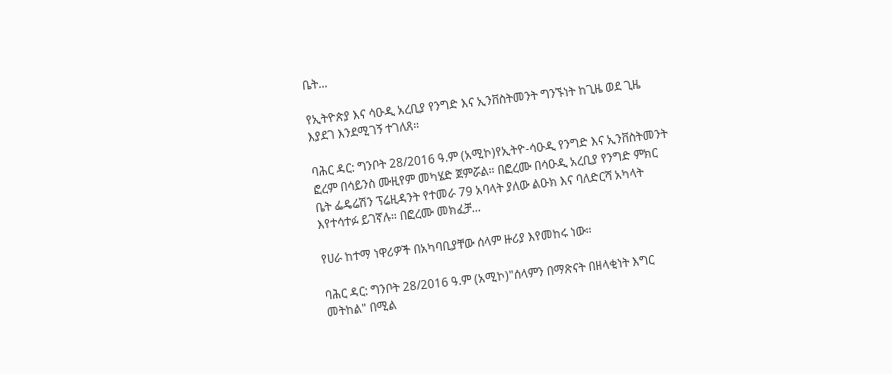ቤት...

የኢትዮጵያ እና ሳዑዲ አረቢያ የንግድ እና ኢንቨስትመንት ግንኙነት ከጊዜ ወደ ጊዜ እያደገ እንደሚገኝ ተገለጸ።

ባሕር ዳር: ግንቦት 28/2016 ዓ.ም (አሚኮ)የኢትዮ-ሳዑዲ የንግድ እና ኢንቨስትመንት ፎረም በሳይንስ ሙዚየም መካሄድ ጀምሯል። በፎረሙ በሳዑዲ አረቢያ የንግድ ምክር ቤት ፌዴሬሽን ፕሬዚዳንት የተመራ 79 አባላት ያለው ልዑክ እና ባለድርሻ አካላት እየተሳተፉ ይገኛሉ። በፎረሙ መክፈቻ...

የሀራ ከተማ ነዋሪዎች በአካባቢያቸው ሰላም ዙሪያ እየመከሩ ነው።

ባሕር ዳር: ግንቦት 28/2016 ዓ.ም (አሚኮ)"ሰላምን በማጽናት በዘላቂነት እግር መትከል" በሚል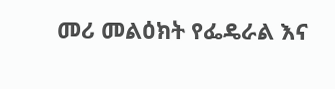መሪ መልዕክት የፌዴራል እና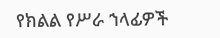የክልል የሥራ ኀላፊዎች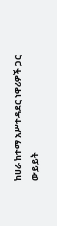ከሀራ ከተማ አሥተዳደር ነዋሪዎች ጋር ውይይት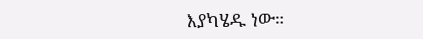እያካሄዱ ነው።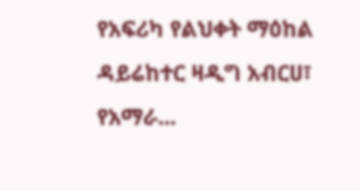የአፍሪካ የልህቀት ማዕከል ዳይሬከተር ዛዲግ አብርሀ፣ የአማራ...